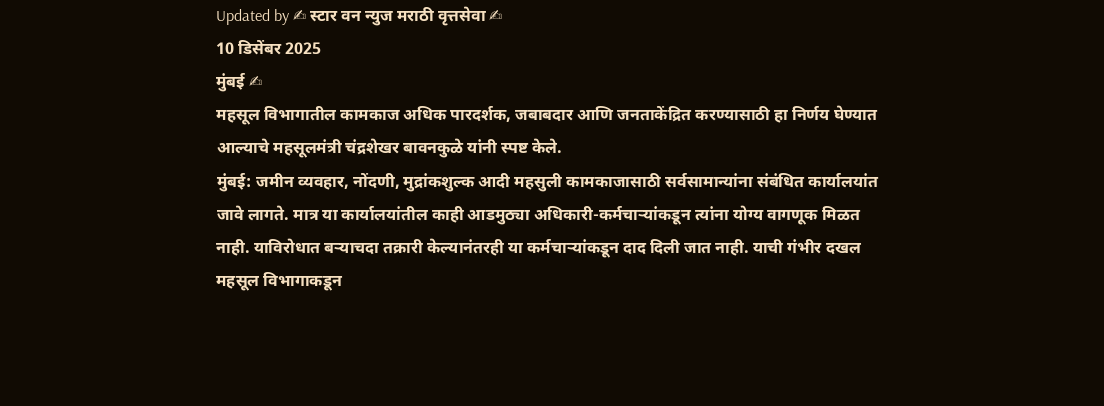Updated by ✍ स्टार वन न्युज मराठी वृत्तसेवा ✍
10 डिसेंबर 2025
मुंबई ✍
महसूल विभागातील कामकाज अधिक पारदर्शक, जबाबदार आणि जनताकेंद्रित करण्यासाठी हा निर्णय घेण्यात आल्याचे महसूलमंत्री चंद्रशेखर बावनकुळे यांनी स्पष्ट केले.
मुंबई: जमीन व्यवहार, नोंदणी, मुद्रांकशुल्क आदी महसुली कामकाजासाठी सर्वसामान्यांना संबंधित कार्यालयांत जावे लागते. मात्र या कार्यालयांतील काही आडमुठ्या अधिकारी-कर्मचाऱ्यांकडून त्यांना योग्य वागणूक मिळत नाही. याविरोधात बऱ्याचदा तक्रारी केल्यानंतरही या कर्मचाऱ्यांकडून दाद दिली जात नाही. याची गंभीर दखल महसूल विभागाकडून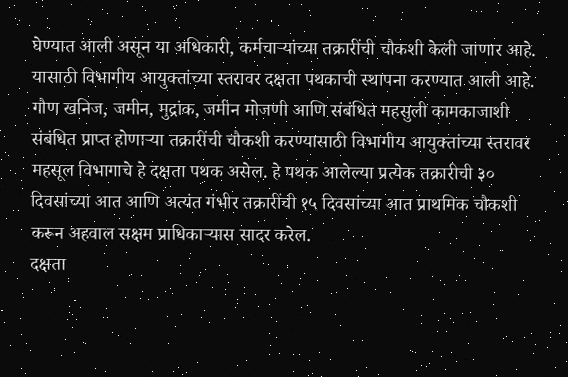घेण्यात आली असून या अधिकारी, कर्मचाऱ्यांच्या तक्रारींची चौकशी केली जाणार आहे. यासाठी विभागीय आयुक्तांच्या स्तरावर दक्षता पथकाची स्थापना करण्यात आली आहे.
गौण खनिज, जमीन, मुद्रांक, जमीन मोजणी आणि संबंधित महसुली कामकाजाशी संबंधित प्राप्त होणाऱ्या तक्रारींची चौकशी करण्यासाठी विभागीय आयुक्तांच्या स्तरावर महसूल विभागाचे हे दक्षता पथक असेल. हे पथक आलेल्या प्रत्येक तक्रारीची ३० दिवसांच्या आत आणि अत्यंत गंभीर तक्रारींची १५ दिवसांच्या आत प्राथमिक चौकशी करून अहवाल सक्षम प्राधिकाऱ्यास सादर करेल.
दक्षता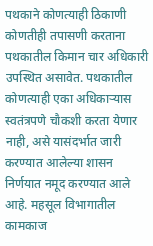पथकाने कोणत्याही ठिकाणी कोणतीही तपासणी करताना पथकातील किमान चार अधिकारी उपस्थित असावेत. पथकातील कोणत्याही एका अधिकाऱ्यास स्वतंत्रपणे चौकशी करता येणार नाही, असे यासंदर्भात जारी करण्यात आलेल्या शासन निर्णयात नमूद करण्यात आले आहे. महसूल विभागातील कामकाज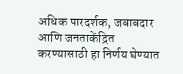अधिक पारदर्शक, जबाबदार आणि जनताकेंद्रित करण्यासाठी हा निर्णय घेण्यात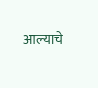आल्याचे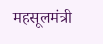महसूलमंत्री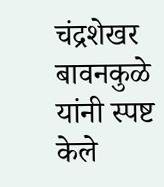चंद्रशेखर बावनकुळे यांनी स्पष्ट केले